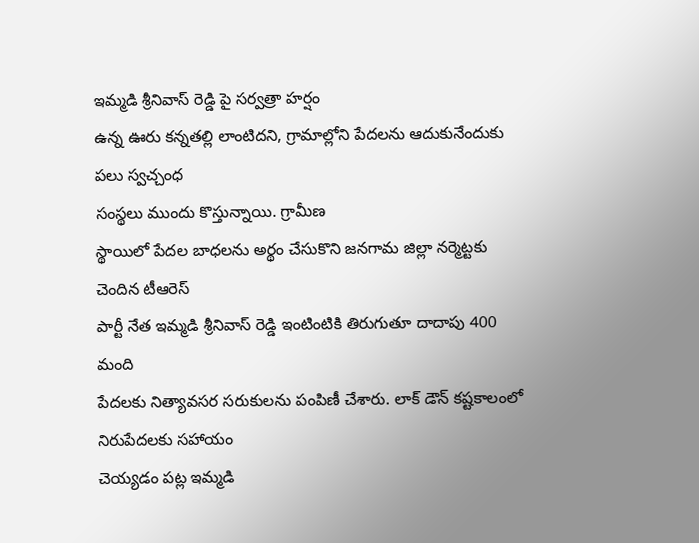ఇమ్మడి శ్రీనివాస్ రెడ్డి పై సర్వత్రా హర్షం
ఉన్న ఊరు కన్నతల్లి లాంటిదని, గ్రామాల్లోని పేదలను ఆదుకునేందుకు పలు స్వచ్చంధ
సంస్థలు ముందు కొస్తున్నాయి. గ్రామీణ
స్థాయిలో పేదల బాధలను అర్థం చేసుకొని జనగామ జిల్లా నర్మెట్టకు చెందిన టీఆరెస్
పార్టీ నేత ఇమ్మడి శ్రీనివాస్ రెడ్డి ఇంటింటికి తిరుగుతూ దాదాపు 400 మంది
పేదలకు నిత్యావసర సరుకులను పంపిణీ చేశారు. లాక్ డౌన్ కష్టకాలంలో నిరుపేదలకు సహాయం
చెయ్యడం పట్ల ఇమ్మడి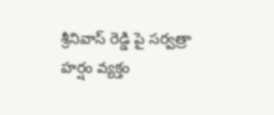శ్రీనివాస్ రెడ్డి పై సర్వత్రా హర్షం వ్యక్తం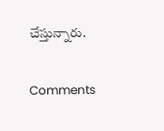చేస్తున్నారు.

Comments